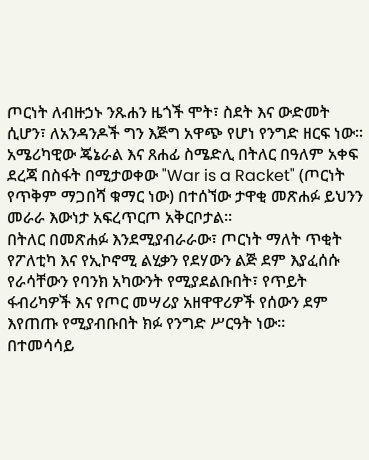ጦርነት ለብዙኃኑ ንጹሐን ዜጎች ሞት፣ ስደት እና ውድመት ሲሆን፣ ለአንዳንዶች ግን እጅግ አዋጭ የሆነ የንግድ ዘርፍ ነው።
አሜሪካዊው ጄኔራል እና ጸሐፊ ስሜድሊ በትለር በዓለም አቀፍ ደረጃ በስፋት በሚታወቀው "War is a Racket" (ጦርነት የጥቅም ማጋበሻ ቁማር ነው) በተሰኘው ታዋቂ መጽሐፉ ይህንን መራራ እውነታ አፍረጥርጦ አቅርቦታል።
በትለር በመጽሐፉ እንደሚያብራራው፣ ጦርነት ማለት ጥቂት የፖለቲካ እና የኢኮኖሚ ልሂቃን የደሃውን ልጅ ደም እያፈሰሱ የራሳቸውን የባንክ አካውንት የሚያደልቡበት፣ የጥይት ፋብሪካዎች እና የጦር መሣሪያ አዘዋዋሪዎች የሰውን ደም እየጠጡ የሚያብቡበት ክፉ የንግድ ሥርዓት ነው።
በተመሳሳይ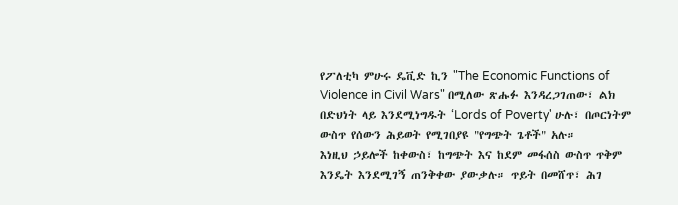የፖለቲካ ምሁሩ ዴቪድ ኪን "The Economic Functions of Violence in Civil Wars" በሚለው ጽሑፉ እንዳረጋገጠው፣ ልክ በድህነት ላይ እንደሚነግዱት ‘Lords of Poverty' ሁሉ፣ በጦርነትም ውስጥ የሰውን ሕይወት የሚገበያዩ "የግጭት ጌቶች" አሉ።
እነዚህ ኃይሎች ከቀውስ፣ ከግጭት እና ከደም መፋሰስ ውስጥ ጥቅም እንዴት እንደሚገኝ ጠንቅቀው ያውቃሉ። ጥይት በመሸጥ፣ ሕገ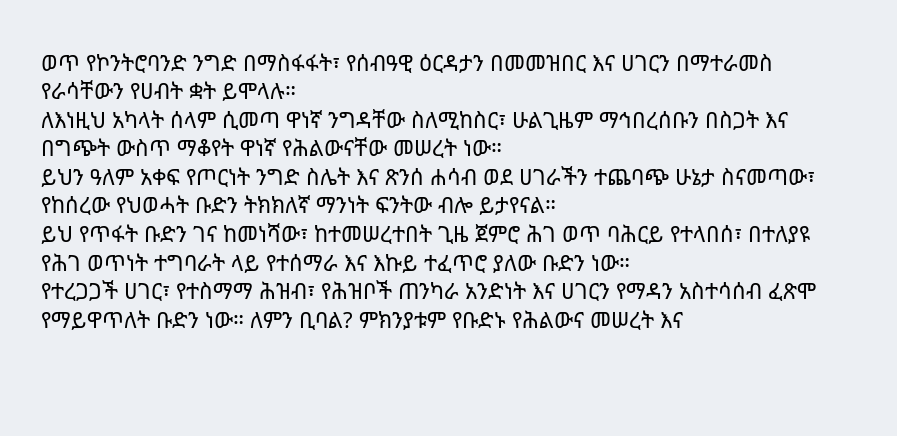ወጥ የኮንትሮባንድ ንግድ በማስፋፋት፣ የሰብዓዊ ዕርዳታን በመመዝበር እና ሀገርን በማተራመስ የራሳቸውን የሀብት ቋት ይሞላሉ።
ለእነዚህ አካላት ሰላም ሲመጣ ዋነኛ ንግዳቸው ስለሚከስር፣ ሁልጊዜም ማኅበረሰቡን በስጋት እና በግጭት ውስጥ ማቆየት ዋነኛ የሕልውናቸው መሠረት ነው።
ይህን ዓለም አቀፍ የጦርነት ንግድ ስሌት እና ጽንሰ ሐሳብ ወደ ሀገራችን ተጨባጭ ሁኔታ ስናመጣው፣ የከሰረው የህወሓት ቡድን ትክክለኛ ማንነት ፍንትው ብሎ ይታየናል።
ይህ የጥፋት ቡድን ገና ከመነሻው፣ ከተመሠረተበት ጊዜ ጀምሮ ሕገ ወጥ ባሕርይ የተላበሰ፣ በተለያዩ የሕገ ወጥነት ተግባራት ላይ የተሰማራ እና እኩይ ተፈጥሮ ያለው ቡድን ነው።
የተረጋጋች ሀገር፣ የተስማማ ሕዝብ፣ የሕዝቦች ጠንካራ አንድነት እና ሀገርን የማዳን አስተሳሰብ ፈጽሞ የማይዋጥለት ቡድን ነው። ለምን ቢባል? ምክንያቱም የቡድኑ የሕልውና መሠረት እና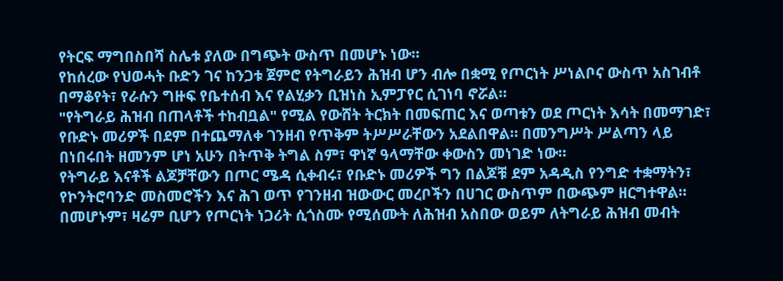የትርፍ ማግበስበሻ ስሌቱ ያለው በግጭት ውስጥ በመሆኑ ነው።
የከሰረው የህወሓት ቡድን ገና ከንጋቱ ጀምሮ የትግራይን ሕዝብ ሆን ብሎ በቋሚ የጦርነት ሥነልቦና ውስጥ አስገብቶ በማቆየት፣ የራሱን ግዙፍ የቤተሰብ እና የልሂቃን ቢዝነስ ኢምፓየር ሲገነባ ኖሯል።
"የትግራይ ሕዝብ በጠላቶች ተከብቧል" የሚል የውሸት ትርክት በመፍጠር እና ወጣቱን ወደ ጦርነት እሳት በመማገድ፣ የቡድኑ መሪዎች በደም በተጨማለቀ ገንዘብ የጥቅም ትሥሥራቸውን አደልበዋል። በመንግሥት ሥልጣን ላይ በነበሩበት ዘመንም ሆነ አሁን በትጥቅ ትግል ስም፣ ዋነኛ ዓላማቸው ቀውስን መነገድ ነው።
የትግራይ እናቶች ልጆቻቸውን በጦር ሜዳ ሲቀብሩ፣ የቡድኑ መሪዎች ግን በልጆቹ ደም አዳዲስ የንግድ ተቋማትን፣ የኮንትሮባንድ መስመሮችን እና ሕገ ወጥ የገንዘብ ዝውውር መረቦችን በሀገር ውስጥም በውጭም ዘርግተዋል።
በመሆኑም፣ ዛሬም ቢሆን የጦርነት ነጋሪት ሲጎስሙ የሚሰሙት ለሕዝብ አስበው ወይም ለትግራይ ሕዝብ መብት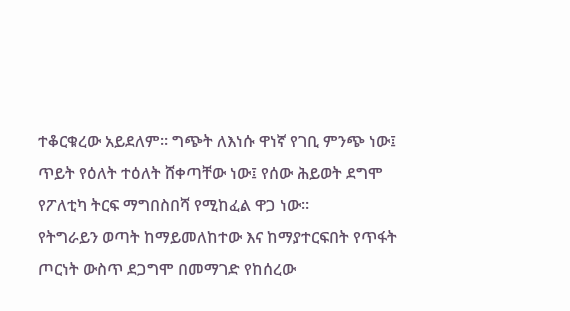ተቆርቁረው አይደለም። ግጭት ለእነሱ ዋነኛ የገቢ ምንጭ ነው፤ ጥይት የዕለት ተዕለት ሸቀጣቸው ነው፤ የሰው ሕይወት ደግሞ የፖለቲካ ትርፍ ማግበስበሻ የሚከፈል ዋጋ ነው።
የትግራይን ወጣት ከማይመለከተው እና ከማያተርፍበት የጥፋት ጦርነት ውስጥ ደጋግሞ በመማገድ የከሰረው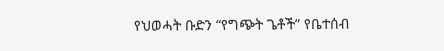የህወሓት ቡድን “የግጭት ጌቶች” የቤተሰብ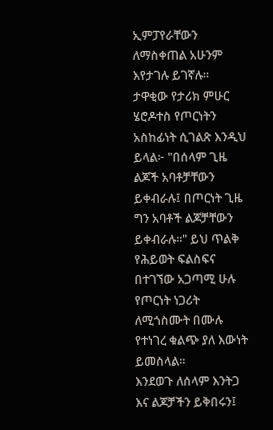ኢምፓየራቸውን ለማስቀጠል አሁንም እየታገሉ ይገኛሉ።
ታዋቂው የታሪክ ምሁር ሄሮዶተስ የጦርነትን አስከፊነት ሲገልጽ እንዲህ ይላል፦ "በሰላም ጊዜ ልጆች አባቶቻቸውን ይቀብራሉ፤ በጦርነት ጊዜ ግን አባቶች ልጆቻቸውን ይቀብራሉ።" ይህ ጥልቅ የሕይወት ፍልስፍና በተገኘው አጋጣሚ ሁሉ የጦርነት ነጋሪት ለሚጎስሙት በሙሉ የተነገረ ቁልጭ ያለ እውነት ይመስላል።
እንደወጉ ለሰላም እንትጋ እና ልጆቻችን ይቅበሩን፤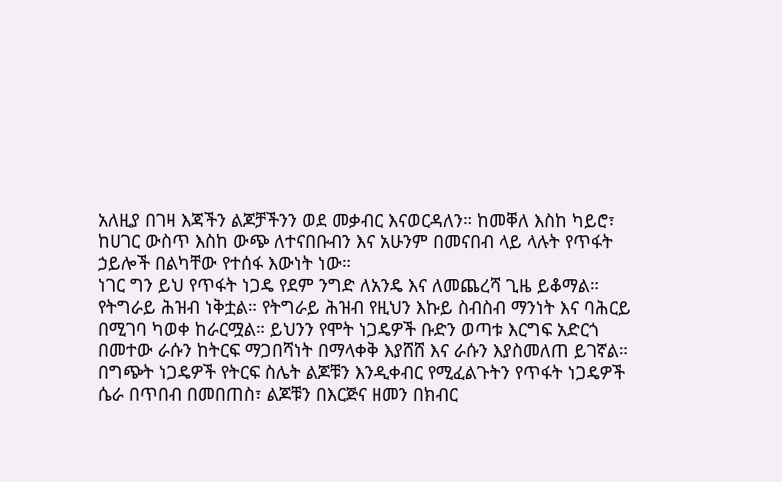አለዚያ በገዛ እጃችን ልጆቻችንን ወደ መቃብር እናወርዳለን። ከመቐለ እስከ ካይሮ፣ ከሀገር ውስጥ እስከ ውጭ ለተናበቡብን እና አሁንም በመናበብ ላይ ላሉት የጥፋት ኃይሎች በልካቸው የተሰፋ እውነት ነው።
ነገር ግን ይህ የጥፋት ነጋዴ የደም ንግድ ለአንዴ እና ለመጨረሻ ጊዜ ይቆማል። የትግራይ ሕዝብ ነቅቷል። የትግራይ ሕዝብ የዚህን እኩይ ስብስብ ማንነት እና ባሕርይ በሚገባ ካወቀ ከራርሟል። ይህንን የሞት ነጋዴዎች ቡድን ወጣቱ እርግፍ አድርጎ በመተው ራሱን ከትርፍ ማጋበሻነት በማላቀቅ እያሸሸ እና ራሱን እያስመለጠ ይገኛል።
በግጭት ነጋዴዎች የትርፍ ስሌት ልጆቹን እንዲቀብር የሚፈልጉትን የጥፋት ነጋዴዎች ሴራ በጥበብ በመበጠስ፣ ልጆቹን በእርጅና ዘመን በክብር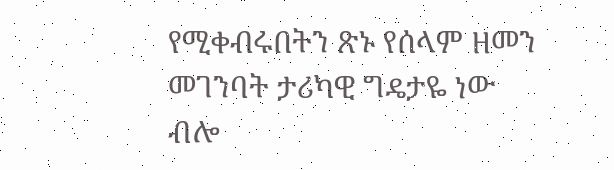የሚቀብሩበትን ጽኑ የሰላም ዘመን መገንባት ታሪካዊ ግዴታዬ ነው ብሎ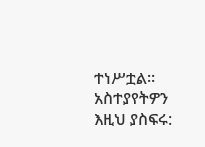ተነሥቷል።
አስተያየትዎን እዚህ ያስፍሩ: